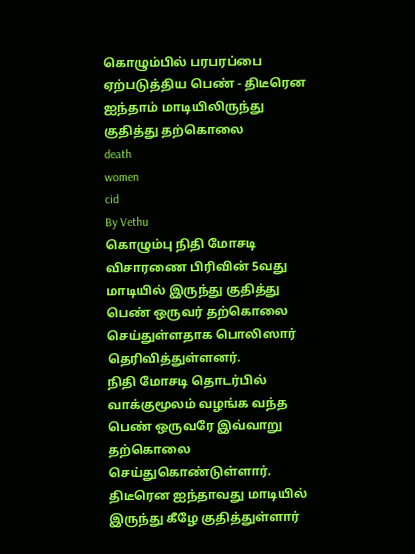கொழும்பில் பரபரப்பை ஏற்படுத்திய பெண் - திடீரென ஐந்தாம் மாடியிலிருந்து குதித்து தற்கொலை
death
women
cid
By Vethu
கொழும்பு நிதி மோசடி விசாரணை பிரிவின் 5வது மாடியில் இருந்து குதித்து பெண் ஒருவர் தற்கொலை செய்துள்ளதாக பொலிஸார் தெரிவித்துள்ளனர்.
நிதி மோசடி தொடர்பில் வாக்குமூலம் வழங்க வந்த பெண் ஒருவரே இவ்வாறு தற்கொலை செய்துகொண்டுள்ளார்.
திடீரென ஐந்தாவது மாடியில் இருந்து கீழே குதித்துள்ளார்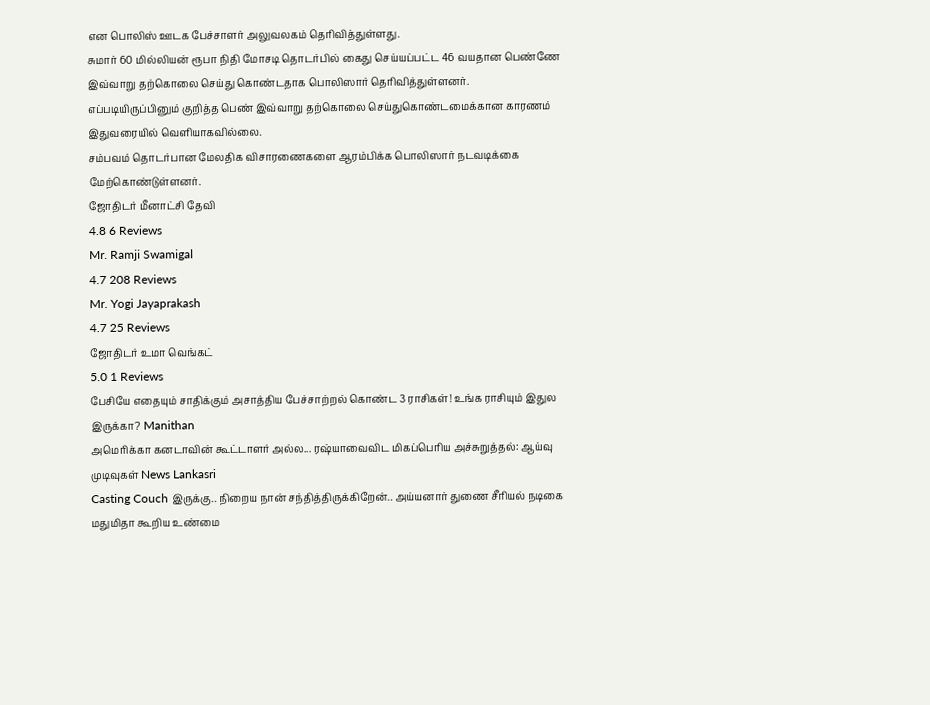என பொலிஸ் ஊடக பேச்சாளர் அலுவலகம் தெரிவித்துள்ளது.
சுமார் 60 மில்லியன் ரூபா நிதி மோசடி தொடர்பில் கைது செய்யப்பட்ட 46 வயதான பெண்ணே இவ்வாறு தற்கொலை செய்து கொண்டதாக பொலிஸார் தெரிவித்துள்ளனர்.
எப்படியிருப்பினும் குறித்த பெண் இவ்வாறு தற்கொலை செய்துகொண்டமைக்கான காரணம் இதுவரையில் வெளியாகவில்லை.
சம்பவம் தொடர்பான மேலதிக விசாரணைகளை ஆரம்பிக்க பொலிஸார் நடவடிக்கை மேற்கொண்டுள்ளனர்.
ஜோதிடர் மீனாட்சி தேவி
4.8 6 Reviews
Mr. Ramji Swamigal
4.7 208 Reviews
Mr. Yogi Jayaprakash
4.7 25 Reviews
ஜோதிடர் உமா வெங்கட்
5.0 1 Reviews
பேசியே எதையும் சாதிக்கும் அசாத்திய பேச்சாற்றல் கொண்ட 3 ராசிகள்! உங்க ராசியும் இதுல இருக்கா? Manithan
அமெரிக்கா கனடாவின் கூட்டாளர் அல்ல... ரஷ்யாவைவிட மிகப்பெரிய அச்சுறுத்தல்: ஆய்வு முடிவுகள் News Lankasri
Casting Couch இருக்கு.. நிறைய நான் சந்தித்திருக்கிறேன்.. அய்யனார் துணை சீரியல் நடிகை மதுமிதா கூறிய உண்மை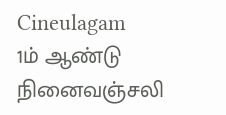Cineulagam
1ம் ஆண்டு நினைவஞ்சலி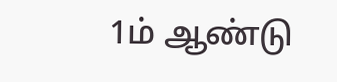1ம் ஆண்டு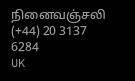நினைவஞ்சலி
(+44) 20 3137 6284
UK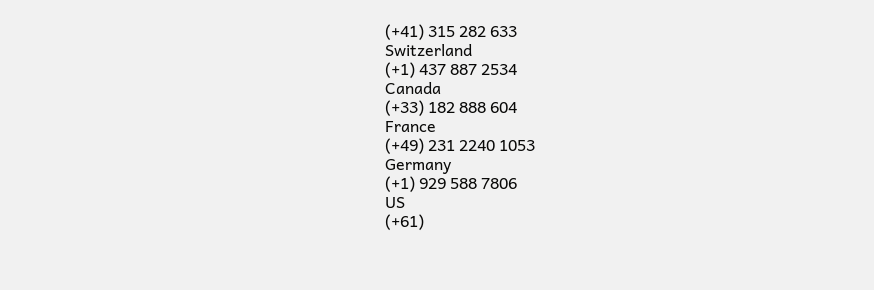(+41) 315 282 633
Switzerland
(+1) 437 887 2534
Canada
(+33) 182 888 604
France
(+49) 231 2240 1053
Germany
(+1) 929 588 7806
US
(+61)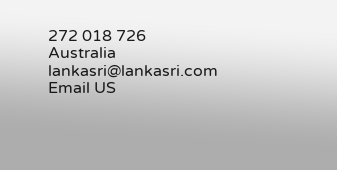272 018 726
Australia
lankasri@lankasri.com
Email US